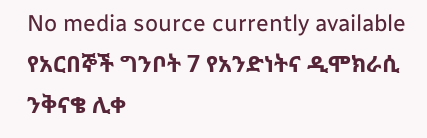No media source currently available
የአርበኞች ግንቦት 7 የአንድነትና ዲሞክራሲ ንቅናቄ ሊቀ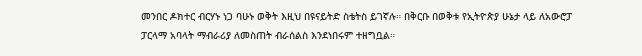መንበር ዶክተር ብርሃኑ ነጋ ባሁኑ ወቅት እዚህ በዩናይትድ ስቴትስ ይገኛሉ። በቅርቡ በወቅቱ የኢትዮጵያ ሁኔታ ላይ ለአውሮፓ ፓርላማ አባላት ማብራሪያ ለመስጠት ብራሰልስ እንደነበሩም ተዘግቧል።